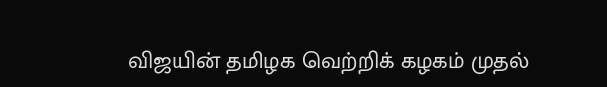விஜயின் தமிழக வெற்றிக் கழகம் முதல்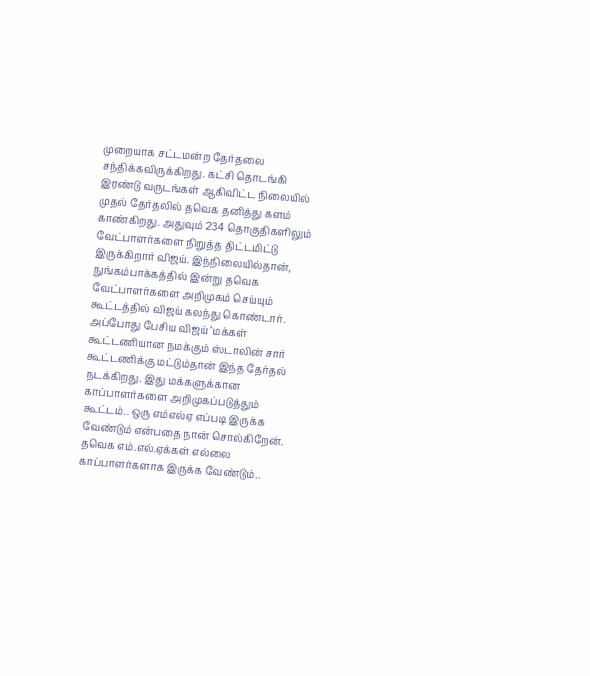முறையாக சட்டமன்ற தேர்தலை சந்திக்கவிருக்கிறது. கட்சி தொடங்கி இரண்டு வருடங்கள் ஆகிவிட்ட நிலையில் முதல் தேர்தலில் தவெக தனித்து களம் காண்கிறது. அதுவும் 234 தொகுதிகளிலும் வேட்பாளர்களை நிறுத்த திட்டமிட்டு இருக்கிறார் விஜய். இந்நிலையில்தான், நுங்கம்பாக்கத்தில் இன்று தவெக வேட்பாளர்களை அறிமுகம் செய்யும் கூட்டத்தில் விஜய் கலந்து கொண்டார்.
அப்போது பேசிய விஜய் ‘மக்கள் கூட்டணியான நமக்கும் ஸ்டாலின் சார் கூட்டணிக்கு மட்டும்தான் இந்த தேர்தல் நடக்கிறது. இது மக்களுக்கான காப்பாளர்களை அறிமுகப்படுத்தும் கூட்டம்.. ஒரு எம்எல்ஏ எப்படி இருக்க வேண்டும் என்பதை நான் சொல்கிறேன். தவெக எம்.எல்.ஏக்கள் எல்லை காப்பாளர்களாக இருக்க வேண்டும்..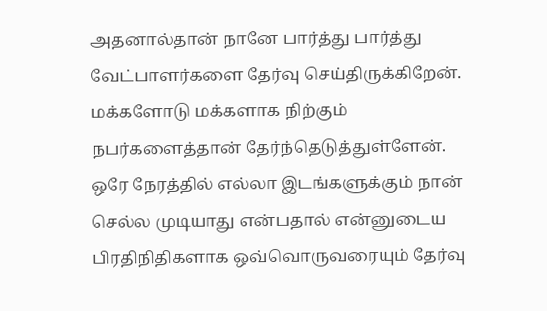அதனால்தான் நானே பார்த்து பார்த்து வேட்பாளர்களை தேர்வு செய்திருக்கிறேன்.
மக்களோடு மக்களாக நிற்கும் நபர்களைத்தான் தேர்ந்தெடுத்துள்ளேன். ஒரே நேரத்தில் எல்லா இடங்களுக்கும் நான் செல்ல முடியாது என்பதால் என்னுடைய பிரதிநிதிகளாக ஒவ்வொருவரையும் தேர்வு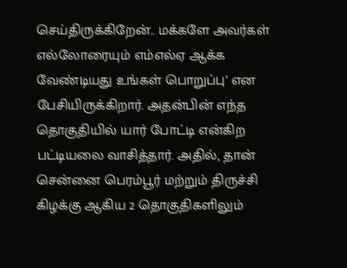செய்திருக்கிறேன்.. மக்களே அவர்கள் எல்லோரையும் எம்எல்ஏ ஆக்க வேண்டியது உங்கள் பொறுப்பு’ என பேசியிருக்கிறார். அதன்பின் எந்த தொகுதியில் யார் போட்டி என்கிற பட்டியலை வாசித்தார். அதில், தான் சென்னை பெரம்பூர் மற்றும் திருச்சி கிழக்கு ஆகிய 2 தொகுதிகளிலும்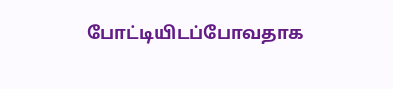போட்டியிடப்போவதாக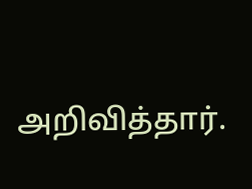அறிவித்தார்.